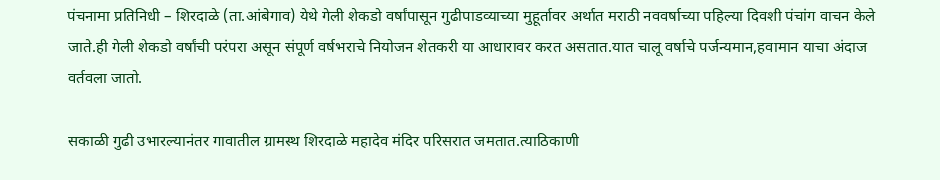पंचनामा प्रतिनिधी – शिरदाळे (ता.आंबेगाव) येथे गेली शेकडो वर्षांपासून गुढीपाडव्याच्या मुहूर्तावर अर्थात मराठी नववर्षाच्या पहिल्या दिवशी पंचांग वाचन केले जाते.ही गेली शेकडो वर्षांची परंपरा असून संपूर्ण वर्षभराचे नियोजन शेतकरी या आधारावर करत असतात.यात चालू वर्षाचे पर्जन्यमान,हवामान याचा अंदाज वर्तवला जातो.

सकाळी गुढी उभारल्यानंतर गावातील ग्रामस्थ शिरदाळे महादेव मंदिर परिसरात जमतात.त्याठिकाणी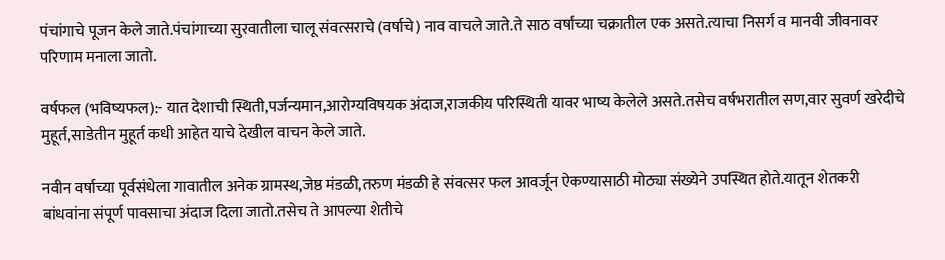पंचांगाचे पूजन केले जाते.पंचांगाच्या सुरवातीला चालू संवत्सराचे (वर्षाचे) नाव वाचले जाते.ते साठ वर्षांच्या चक्रातील एक असते.त्याचा निसर्ग व मानवी जीवनावर परिणाम मनाला जातो.

वर्षफल (भविष्यफल):- यात देशाची स्थिती,पर्जन्यमान,आरोग्यविषयक अंदाज,राजकीय परिस्थिती यावर भाष्य केलेले असते.तसेच वर्षभरातील सण,वार सुवर्ण खरेदीचे मुहूर्त,साडेतीन मुहूर्त कधी आहेत याचे देखील वाचन केले जाते.

नवीन वर्षाच्या पूर्वसंधेला गावातील अनेक ग्रामस्थ,जेष्ठ मंडळी,तरुण मंडळी हे संवत्सर फल आवर्जून ऐकण्यासाठी मोठ्या संख्येने उपस्थित होते.यातून शेतकरी बांधवांना संपूर्ण पावसाचा अंदाज दिला जातो.तसेच ते आपल्या शेतीचे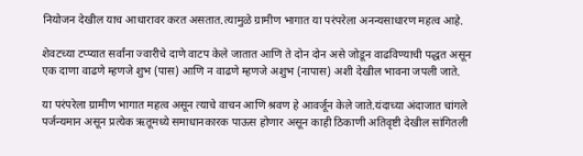नियोजन देखील याच आधारावर करत असतात.त्यामुळे ग्रामीण भागात या परंपरेला अनन्यसाधारण महत्व आहे.

शेवटच्या टप्प्यात सर्वांना ज्वारीचे दाणे वाटप केले जातात आणि ते दोन दोन असे जोडून वाढविण्याची पद्धत असून एक दाणा वाढणे म्हणजे शुभ (पास) आणि न वाढणे म्हणजे अशुभ (नापास) अशी देखील भावना जपली जाते.

या परंपरेला ग्रामीण भागात महत्व असून त्याचे वाचन आणि श्रवण हे आवर्जून केले जाते.यंदाच्या अंदाजात चांगले पर्जन्यमान असून प्रत्येक ऋतूमध्ये समाधानकारक पाऊस होणार असून काही ठिकाणी अतिवृष्टी देखील सांगितली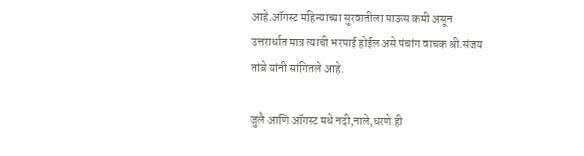आहे.ऑगस्ट महिन्याच्या सुरवातीला पाऊस कमी असून उत्तरार्धात मात्र त्याची भरपाई होईल असे पंचांग वाचक श्री.संजय तांबे यांनी सांगितले आहे.

जुलै आणि ऑगस्ट मधे नदी,नाले,धरणे ही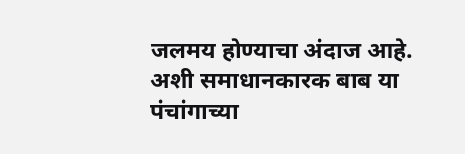जलमय होण्याचा अंदाज आहे. अशी समाधानकारक बाब या पंचांगाच्या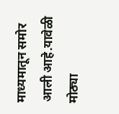माध्यमातून समोर आली आहे.यावेळी मोठ्या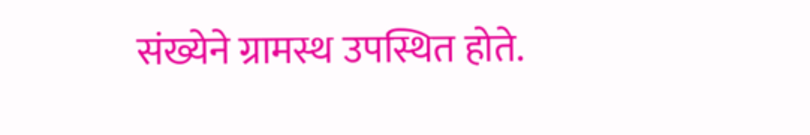संख्येने ग्रामस्थ उपस्थित होते.